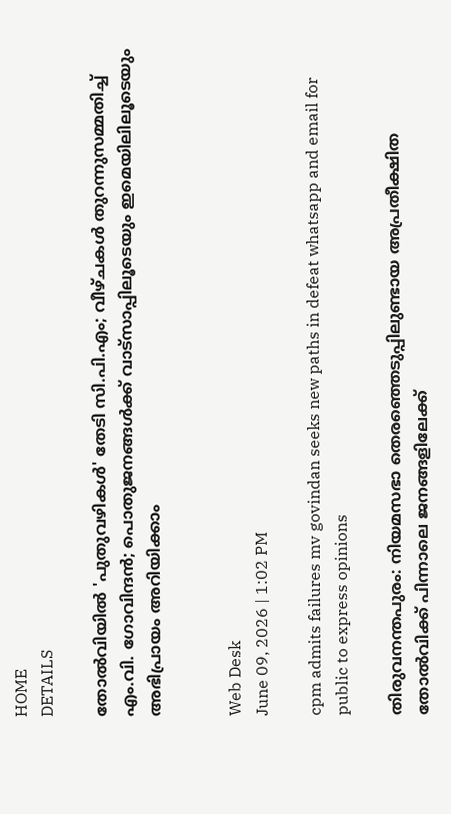HOME
DETAILS

തോൽവിയിൽ 'പുതുവഴികൾ' തേടി സി.പി.എം; വീഴ്ചകൾ തുറന്നുസമ്മതിച്ച് എം.വി. ഗോവിന്ദൻ; പൊതുജനങ്ങൾക്ക് വാട്സാപ്പിലൂടെയും ഇമെയിലിലൂടെയും അഭിപ്രായം അറിയിക്കാം


Web Desk
June 09, 2026 | 1:02 PM

cpm admits failures mv govindan seeks new paths in defeat whatsapp and email for public to express opinions

തിരുവനന്തപുരം: നിയമസഭാ തെരഞ്ഞെടുപ്പിലുണ്ടായ അപ്രതീക്ഷിത തോൽവിക്ക് പിന്നാലെ ജനങ്ങളിലേക്ക്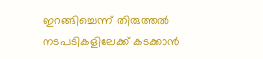ഇറങ്ങിച്ചെന്ന് തിരുത്തൽ നടപടികളിലേക്ക് കടക്കാൻ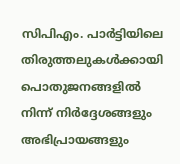സിപിഎം. പാർട്ടിയിലെ തിരുത്തലുകൾക്കായി പൊതുജനങ്ങളിൽ നിന്ന് നിർദ്ദേശങ്ങളും അഭിപ്രായങ്ങളും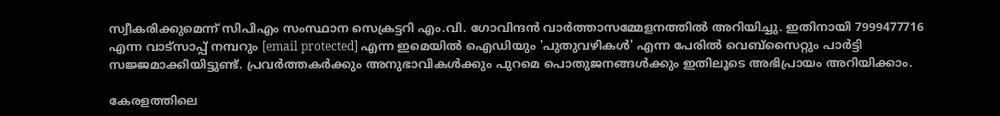സ്വീകരിക്കുമെന്ന് സിപിഎം സംസ്ഥാന സെക്രട്ടറി എം.വി. ഗോവിന്ദൻ വാർത്താസമ്മേളനത്തിൽ അറിയിച്ചു. ഇതിനായി 7999477716 എന്ന വാട്സാപ്പ് നമ്പറും [email protected] എന്ന ഇമെയിൽ ഐഡിയും 'പുതുവഴികൾ' എന്ന പേരിൽ വെബ്‌സൈറ്റും പാർട്ടി സജ്ജമാക്കിയിട്ടുണ്ട്. പ്രവർത്തകർക്കും അനുഭാവികൾക്കും പുറമെ പൊതുജനങ്ങൾക്കും ഇതിലൂടെ അഭിപ്രായം അറിയിക്കാം.

കേരളത്തിലെ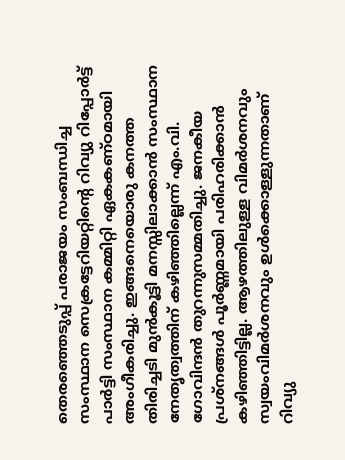തെരഞ്ഞെടുപ്പ് പരാജയം സംബന്ധിച്ച സംസ്ഥാന സെക്രട്ടേറിയറ്റിന്റെ റിവ്യു റിപ്പോർട്ട് പാർട്ടി സംസ്ഥാന കമ്മിറ്റി ഏകകണ്ഠമായി അംഗീകരിച്ചു. ഇങ്ങനെയൊരു കനത്ത തിരിച്ചടി മുൻകൂട്ടി മനസ്സിലാക്കാൻ സംസ്ഥാന നേതൃത്വത്തിന് കഴിഞ്ഞില്ലെന്ന് എം.വി. ഗോവിന്ദൻ തുറന്നുസമ്മതിച്ചു. ജനകീയ പ്രശ്നങ്ങൾ പൂർണ്ണമായി പരിഹരിക്കാൻ കഴിഞ്ഞിട്ടില്ല. ആഴത്തിലുള്ള വിമർശനവും സ്വയംവിമർശനവും ഉൾക്കൊള്ളുന്നതാണ് റിവ്യു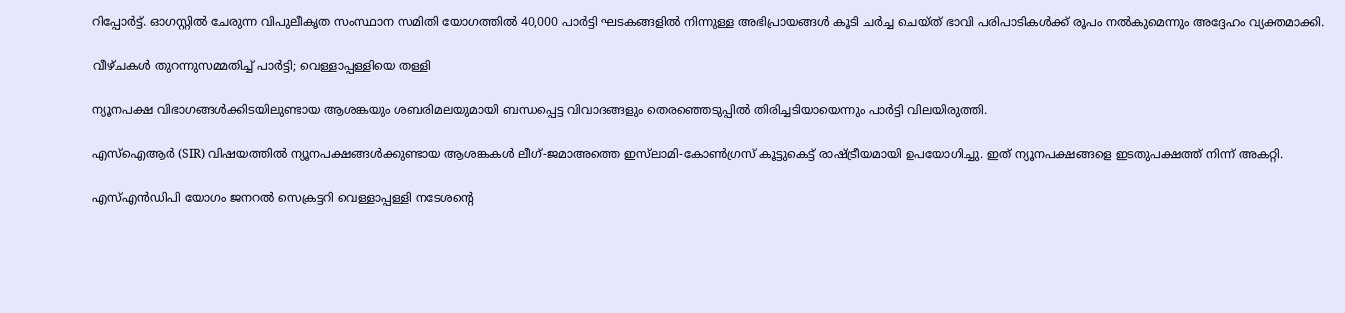റിപ്പോർട്ട്. ഓഗസ്റ്റിൽ ചേരുന്ന വിപുലീകൃത സംസ്ഥാന സമിതി യോഗത്തിൽ 40,000 പാർട്ടി ഘടകങ്ങളിൽ നിന്നുള്ള അഭിപ്രായങ്ങൾ കൂടി ചർച്ച ചെയ്ത് ഭാവി പരിപാടികൾക്ക് രൂപം നൽകുമെന്നും അദ്ദേഹം വ്യക്തമാക്കി.

വീഴ്ചകൾ തുറന്നുസമ്മതിച്ച് പാർട്ടി; വെള്ളാപ്പള്ളിയെ തള്ളി

ന്യൂനപക്ഷ വിഭാഗങ്ങൾക്കിടയിലുണ്ടായ ആശങ്കയും ശബരിമലയുമായി ബന്ധപ്പെട്ട വിവാദങ്ങളും തെരഞ്ഞെടുപ്പിൽ തിരിച്ചടിയായെന്നും പാർട്ടി വിലയിരുത്തി.

എസ്‌ഐആർ (SIR) വിഷയത്തിൽ ന്യൂനപക്ഷങ്ങൾക്കുണ്ടായ ആശങ്കകൾ ലീഗ്-ജമാഅത്തെ ഇസ്‌ലാമി-കോൺഗ്രസ് കൂട്ടുകെട്ട് രാഷ്ട്രീയമായി ഉപയോഗിച്ചു. ഇത് ന്യൂനപക്ഷങ്ങളെ ഇടതുപക്ഷത്ത് നിന്ന് അകറ്റി.

എസ്എൻഡിപി യോഗം ജനറൽ സെക്രട്ടറി വെള്ളാപ്പള്ളി നടേശന്റെ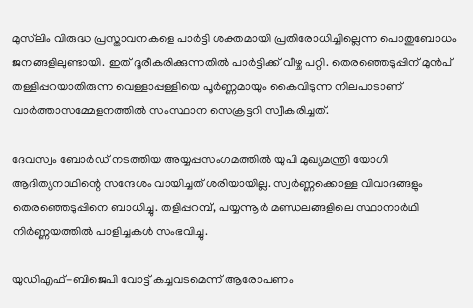മുസ്‌ലിം വിരുദ്ധ പ്രസ്താവനകളെ പാർട്ടി ശക്തമായി പ്രതിരോധിച്ചില്ലെന്ന പൊതുബോധം ജനങ്ങളിലുണ്ടായി. ഇത് ദൂരീകരിക്കുന്നതിൽ പാർട്ടിക്ക് വീഴ്ച പറ്റി. തെരഞ്ഞെടുപ്പിന് മുൻപ് തള്ളിപ്പറയാതിരുന്ന വെള്ളാപ്പള്ളിയെ പൂർണ്ണമായും കൈവിടുന്ന നിലപാടാണ് വാർത്താസമ്മേളനത്തിൽ സംസ്ഥാന സെക്രട്ടറി സ്വീകരിച്ചത്.

ദേവസ്വം ബോർഡ് നടത്തിയ അയ്യപ്പസംഗമത്തിൽ യുപി മുഖ്യമന്ത്രി യോഗി ആദിത്യനാഥിന്റെ സന്ദേശം വായിച്ചത് ശരിയായില്ല. സ്വർണ്ണക്കൊള്ള വിവാദങ്ങളും തെരഞ്ഞെടുപ്പിനെ ബാധിച്ചു. തളിപ്പറമ്പ്, പയ്യന്നൂർ മണ്ഡലങ്ങളിലെ സ്ഥാനാർഥി നിർണ്ണയത്തിൽ പാളിച്ചകൾ സംഭവിച്ചു.

യുഡിഎഫ്-ബിജെപി വോട്ട് കച്ചവടമെന്ന് ആരോപണം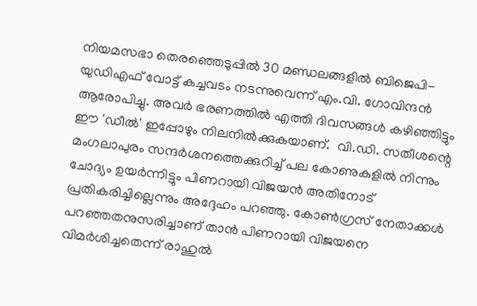നിയമസഭാ തെരഞ്ഞെടുപ്പിൽ 30 മണ്ഡലങ്ങളിൽ ബിജെപി-യുഡിഎഫ് വോട്ട് കച്ചവടം നടന്നുവെന്ന് എം.വി. ഗോവിന്ദൻ ആരോപിച്ചു. അവർ ഭരണത്തിൽ എത്തി ദിവസങ്ങൾ കഴിഞ്ഞിട്ടും ഈ 'ഡീൽ' ഇപ്പോഴും നിലനിൽക്കുകയാണ്.  വി.ഡി. സതീശന്റെ മംഗലാപുരം സന്ദർശനത്തെക്കുറിച്ച് പല കോണുകളിൽ നിന്നും ചോദ്യം ഉയർന്നിട്ടും പിണറായി വിജയൻ അതിനോട് പ്രതികരിച്ചില്ലെന്നും അദ്ദേഹം പറഞ്ഞു. കോൺഗ്രസ് നേതാക്കൾ പറഞ്ഞതനുസരിച്ചാണ് താൻ പിണറായി വിജയനെ വിമർശിച്ചതെന്ന് രാഹുൽ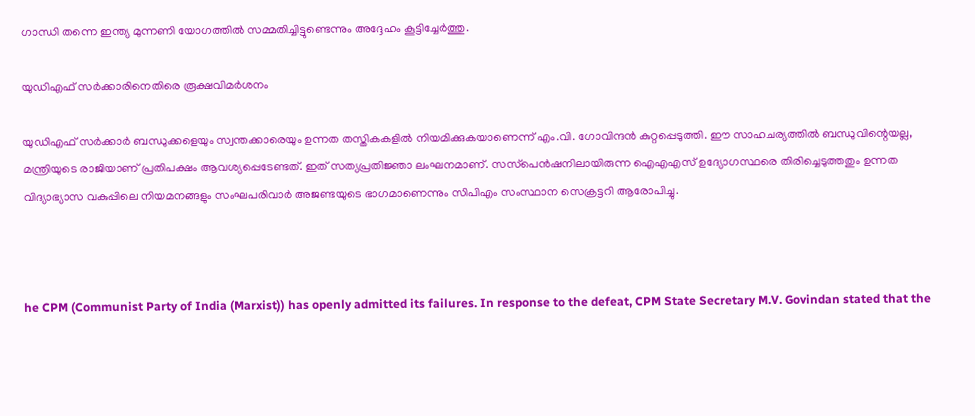ഗാന്ധി തന്നെ ഇന്ത്യ മുന്നണി യോഗത്തിൽ സമ്മതിച്ചിട്ടുണ്ടെന്നും അദ്ദേഹം കൂട്ടിച്ചേർത്തു.

യുഡിഎഫ് സർക്കാരിനെതിരെ രൂക്ഷവിമർശനം

യുഡിഎഫ് സർക്കാർ ബന്ധുക്കളെയും സ്വന്തക്കാരെയും ഉന്നത തസ്തികകളിൽ നിയമിക്കുകയാണെന്ന് എം.വി. ഗോവിന്ദൻ കുറ്റപ്പെടുത്തി. ഈ സാഹചര്യത്തിൽ ബന്ധുവിന്റെയല്ല, മന്ത്രിയുടെ രാജിയാണ് പ്രതിപക്ഷം ആവശ്യപ്പെടേണ്ടത്. ഇത് സത്യപ്രതിജ്ഞാ ലംഘനമാണ്. സസ്‌പെൻഷനിലായിരുന്ന ഐഎഎസ് ഉദ്യോഗസ്ഥരെ തിരിച്ചെടുത്തതും ഉന്നത വിദ്യാഭ്യാസ വകുപ്പിലെ നിയമനങ്ങളും സംഘപരിവാർ അജണ്ടയുടെ ഭാഗമാണെന്നും സിപിഎം സംസ്ഥാന സെക്രട്ടറി ആരോപിച്ചു.



he CPM (Communist Party of India (Marxist)) has openly admitted its failures. In response to the defeat, CPM State Secretary M.V. Govindan stated that the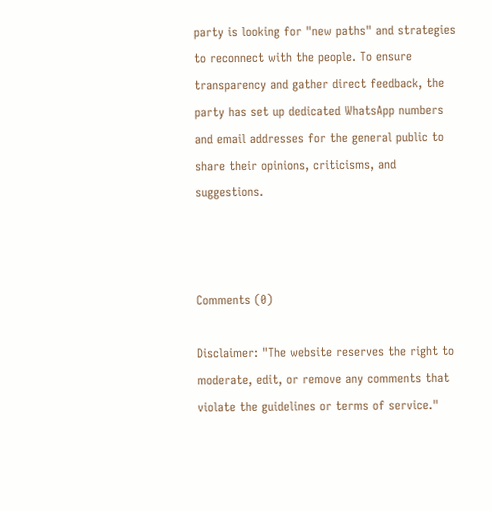party is looking for "new paths" and strategies to reconnect with the people. To ensure transparency and gather direct feedback, the party has set up dedicated WhatsApp numbers and email addresses for the general public to share their opinions, criticisms, and suggestions.



Comments (0)

Disclaimer: "The website reserves the right to moderate, edit, or remove any comments that violate the guidelines or terms of service."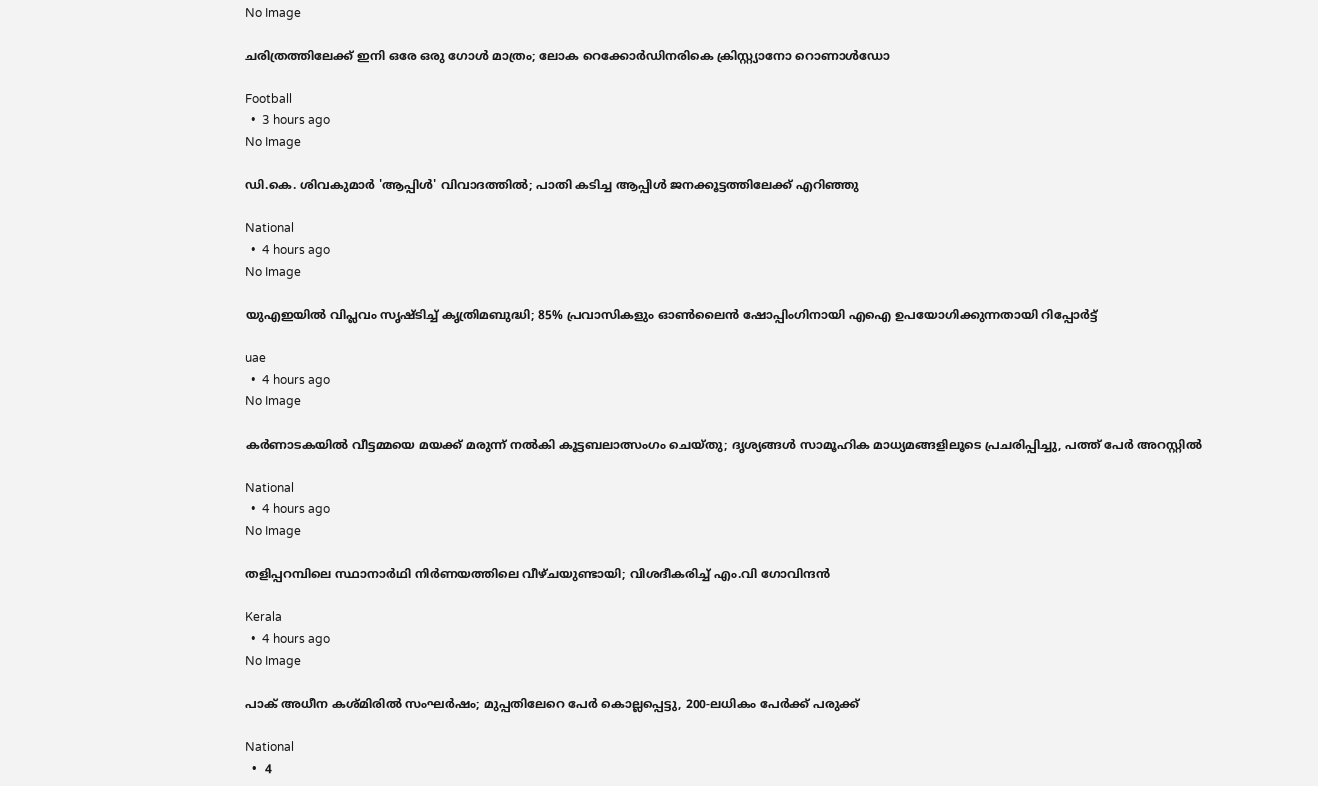No Image

ചരിത്രത്തിലേക്ക് ഇനി ഒരേ ഒരു ഗോൾ മാത്രം; ലോക റെക്കോർഡിനരികെ ക്രിസ്റ്റ്യാനോ റൊണാൾഡോ

Football
  •  3 hours ago
No Image

ഡി.കെ. ശിവകുമാർ 'ആപ്പിൾ' വിവാദത്തിൽ; പാതി കടിച്ച ആപ്പിൾ ജനക്കൂട്ടത്തിലേക്ക് എറിഞ്ഞു

National
  •  4 hours ago
No Image

യുഎഇയിൽ വിപ്ലവം സൃഷ്ടിച്ച് കൃത്രിമബുദ്ധി; 85% പ്രവാസികളും ഓൺലൈൻ ഷോപ്പിംഗിനായി എഐ ഉപയോഗിക്കുന്നതായി റിപ്പോർട്ട്

uae
  •  4 hours ago
No Image

കർണാടകയിൽ വീട്ടമ്മയെ മയക്ക് മരുന്ന് നൽകി കൂട്ടബലാത്സംഗം ചെയ്തു; ദൃശ്യങ്ങൾ സാമൂഹിക മാധ്യമങ്ങളിലൂടെ പ്രചരിപ്പിച്ചു, പത്ത് പേർ അറസ്റ്റിൽ

National
  •  4 hours ago
No Image

തളിപ്പറമ്പിലെ സ്ഥാനാര്‍ഥി നിര്‍ണയത്തിലെ വീഴ്ചയുണ്ടായി; വിശദീകരിച്ച് എം.വി ഗോവിന്ദന്‍

Kerala
  •  4 hours ago
No Image

പാക് അധീന കശ്മിരില്‍ സംഘര്‍ഷം; മുപ്പതിലേറെ പേര്‍ കൊല്ലപ്പെട്ടു, 200-ലധികം പേര്‍ക്ക് പരുക്ക്

National
  •  4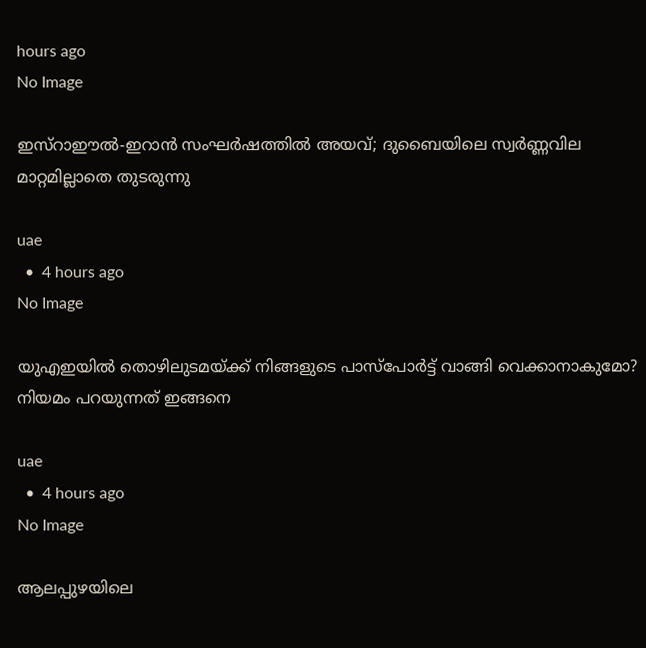hours ago
No Image

ഇസ്റാഈൽ-ഇറാൻ സംഘർഷത്തിൽ അയവ്; ദുബൈയിലെ സ്വർണ്ണവില മാറ്റമില്ലാതെ തുടരുന്നു

uae
  •  4 hours ago
No Image

യുഎഇയിൽ തൊഴിലുടമയ്ക്ക് നിങ്ങളുടെ പാസ്‌പോർട്ട് വാങ്ങി വെക്കാനാകുമോ? നിയമം പറയുന്നത് ഇങ്ങനെ

uae
  •  4 hours ago
No Image

ആലപ്പുഴയിലെ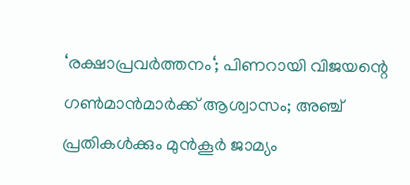‘രക്ഷാപ്രവർത്തനം‘; പിണറായി വിജയന്റെ ഗൺമാൻമാർക്ക് ആശ്വാസം; അഞ്ച് പ്രതികൾക്കും മുൻകൂർ ജാമ്യം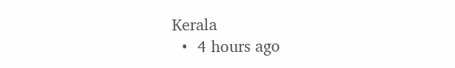Kerala
  •  4 hours ago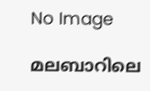No Image

മലബാറിലെ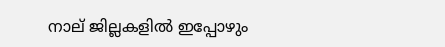നാല് ജില്ലകളില്‍ ഇപ്പോഴും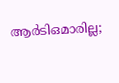ആര്‍ടിഒമാരില്ല;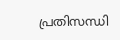പ്രതിസന്ധി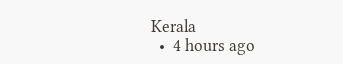Kerala
  •  4 hours ago